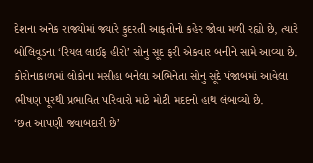દેશના અનેક રાજ્યોમાં જ્યારે કુદરતી આફતોનો કહેર જોવા મળી રહ્યો છે, ત્યારે બોલિવૂડના ‘રિયલ લાઈફ હીરો’ સોનુ સૂદ ફરી એકવાર બનીને સામે આવ્યા છે. કોરોનાકાળમાં લોકોના મસીહા બનેલા અભિનેતા સોનુ સૂદે પંજાબમાં આવેલા ભીષણ પૂરથી પ્રભાવિત પરિવારો માટે મોટી મદદનો હાથ લંબાવ્યો છે.
‘છત આપણી જવાબદારી છે’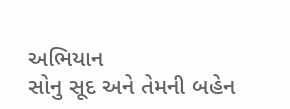અભિયાન
સોનુ સૂદ અને તેમની બહેન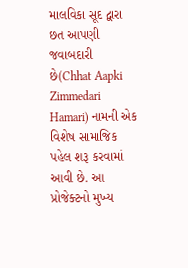માલવિકા સૂદ દ્વારા છત આપણી જવાબદારી છે(Chhat Aapki Zimmedari Hamari) નામની એક વિશેષ સામાજિક પહેલ શરૂ કરવામાં આવી છે. આ પ્રોજેક્ટનો મુખ્ય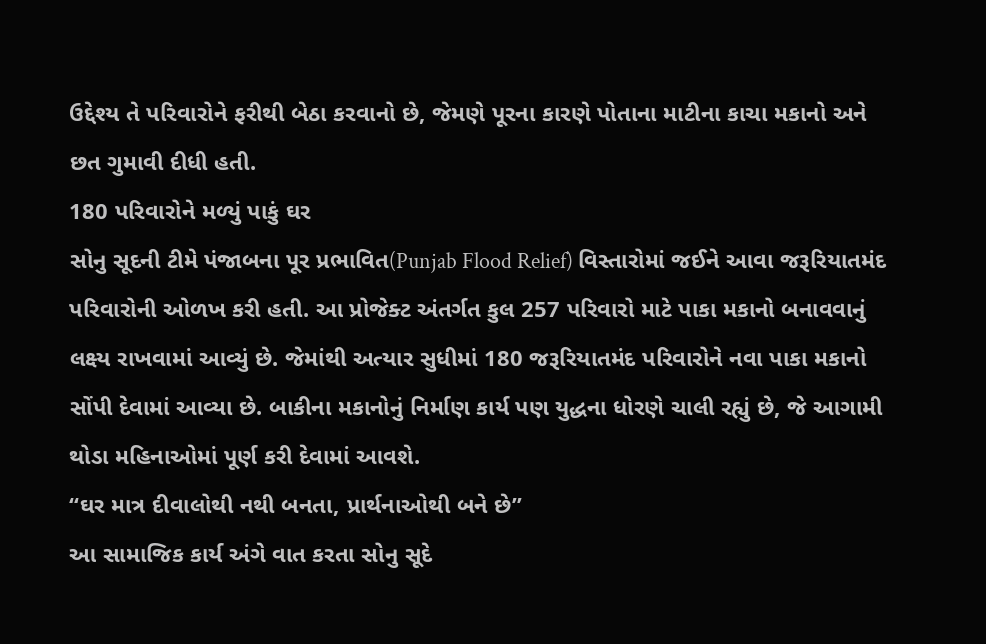ઉદ્દેશ્ય તે પરિવારોને ફરીથી બેઠા કરવાનો છે, જેમણે પૂરના કારણે પોતાના માટીના કાચા મકાનો અને છત ગુમાવી દીધી હતી.
180 પરિવારોને મળ્યું પાકું ઘર
સોનુ સૂદની ટીમે પંજાબના પૂર પ્રભાવિત(Punjab Flood Relief) વિસ્તારોમાં જઈને આવા જરૂરિયાતમંદ પરિવારોની ઓળખ કરી હતી. આ પ્રોજેક્ટ અંતર્ગત કુલ 257 પરિવારો માટે પાકા મકાનો બનાવવાનું લક્ષ્ય રાખવામાં આવ્યું છે. જેમાંથી અત્યાર સુધીમાં 180 જરૂરિયાતમંદ પરિવારોને નવા પાકા મકાનો સોંપી દેવામાં આવ્યા છે. બાકીના મકાનોનું નિર્માણ કાર્ય પણ યુદ્ધના ધોરણે ચાલી રહ્યું છે, જે આગામી થોડા મહિનાઓમાં પૂર્ણ કરી દેવામાં આવશે.
“ઘર માત્ર દીવાલોથી નથી બનતા, પ્રાર્થનાઓથી બને છે”
આ સામાજિક કાર્ય અંગે વાત કરતા સોનુ સૂદે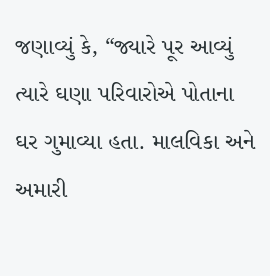જણાવ્યું કે, “જ્યારે પૂર આવ્યું ત્યારે ઘણા પરિવારોએ પોતાના ઘર ગુમાવ્યા હતા. માલવિકા અને અમારી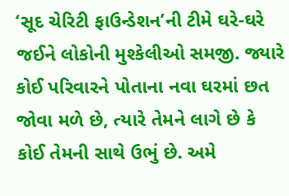‘સૂદ ચેરિટી ફાઉન્ડેશન’ની ટીમે ઘરે-ઘરે જઈને લોકોની મુશ્કેલીઓ સમજી. જ્યારે કોઈ પરિવારને પોતાના નવા ઘરમાં છત જોવા મળે છે, ત્યારે તેમને લાગે છે કે કોઈ તેમની સાથે ઉભું છે. અમે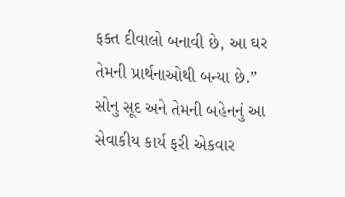ફક્ત દીવાલો બનાવી છે, આ ઘર તેમની પ્રાર્થનાઓથી બન્યા છે.”
સોનુ સૂદ અને તેમની બહેનનું આ સેવાકીય કાર્ય ફરી એકવાર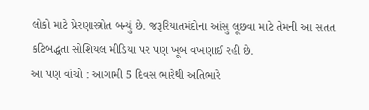લોકો માટે પ્રેરણાસ્ત્રોત બન્યું છે. જરૂરિયાતમંદોના આંસુ લૂછવા માટે તેમની આ સતત કટિબદ્ધતા સોશિયલ મીડિયા પર પણ ખૂબ વખણાઈ રહી છે.
આ પણ વાંચો : આગામી 5 દિવસ ભારેથી અતિભારે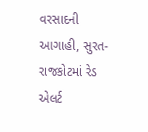વરસાદની આગાહી, સુરત-રાજકોટમાં રેડ એલર્ટ